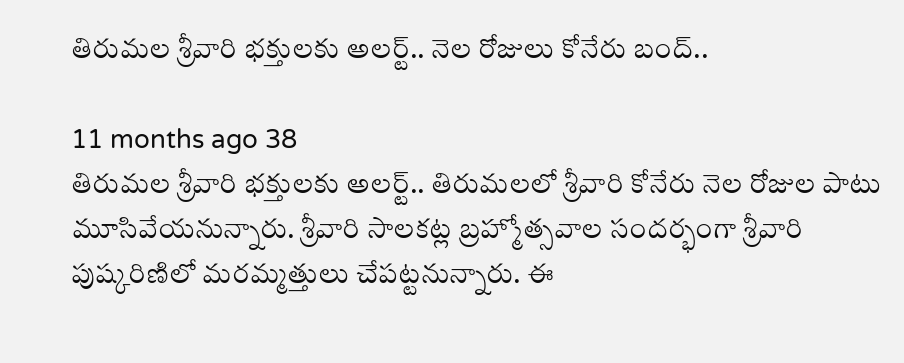తిరుమల శ్రీవారి భక్తులకు అలర్ట్.. నెల రోజులు కోనేరు బంద్..

11 months ago 38
తిరుమల శ్రీవారి భక్తులకు అలర్ట్.. తిరుమలలో శ్రీవారి కోనేరు నెల రోజుల పాటు మూసివేయనున్నారు. శ్రీవారి సాలకట్ల బ్రహ్మోత్సవాల సందర్భంగా శ్రీవారి పుష్కరిణిలో మరమ్మత్తులు చేపట్టనున్నారు. ఈ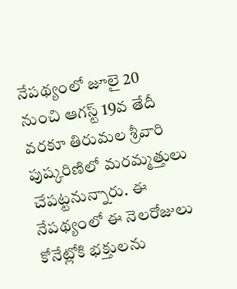నేపథ్యంలో జూలై 20 నుంచి ఆగస్ట్ 19వ తేదీ వరకూ తిరుమల శ్రీవారి పుష్కరిణిలో మరమ్మత్తులు చేపట్టనున్నారు. ఈ నేపథ్యంలో ఈ నెలరోజులు కోనేట్లోకి భక్తులను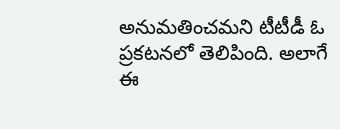అనుమతించమని టీటీడీ ఓ ప్రకటనలో తెలిపింది. అలాగే ఈ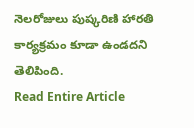నెలరోజులు పుష్కరిణి హారతి కార్యక్రమం కూడా ఉండదని తెలిపింది.
Read Entire Article